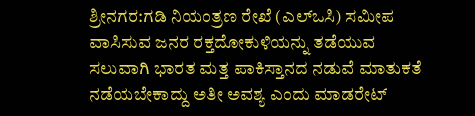ಶ್ರೀನಗರ:ಗಡಿ ನಿಯಂತ್ರಣ ರೇಖೆ (ಎಲ್ಒಸಿ) ಸಮೀಪ ವಾಸಿಸುವ ಜನರ ರಕ್ತದೋಕುಳಿಯನ್ನು ತಡೆಯುವ ಸಲುವಾಗಿ ಭಾರತ ಮತ್ತ ಪಾಕಿಸ್ತಾನದ ನಡುವೆ ಮಾತುಕತೆ ನಡೆಯಬೇಕಾದ್ದು ಅತೀ ಅವಶ್ಯ ಎಂದು ಮಾಡರೇಟ್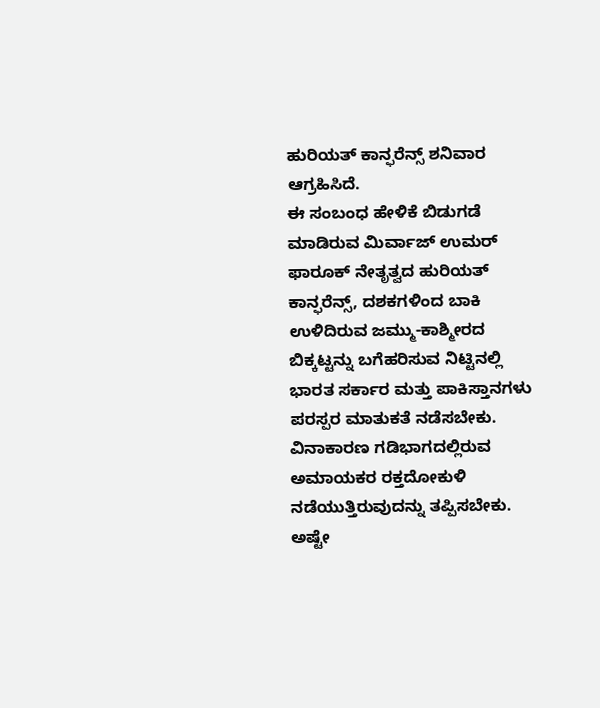ಹುರಿಯತ್ ಕಾನ್ಫರೆನ್ಸ್ ಶನಿವಾರ ಆಗ್ರಹಿಸಿದೆ.
ಈ ಸಂಬಂಧ ಹೇಳಿಕೆ ಬಿಡುಗಡೆ ಮಾಡಿರುವ ಮಿರ್ವಾಜ್ ಉಮರ್ ಫಾರೂಕ್ ನೇತೃತ್ವದ ಹುರಿಯತ್ ಕಾನ್ಫರೆನ್ಸ್, ದಶಕಗಳಿಂದ ಬಾಕಿ ಉಳಿದಿರುವ ಜಮ್ಮು-ಕಾಶ್ಮೀರದ ಬಿಕ್ಕಟ್ಟನ್ನು ಬಗೆಹರಿಸುವ ನಿಟ್ಟಿನಲ್ಲಿ ಭಾರತ ಸರ್ಕಾರ ಮತ್ತು ಪಾಕಿಸ್ತಾನಗಳು ಪರಸ್ಪರ ಮಾತುಕತೆ ನಡೆಸಬೇಕು. ವಿನಾಕಾರಣ ಗಡಿಭಾಗದಲ್ಲಿರುವ ಅಮಾಯಕರ ರಕ್ತದೋಕುಳಿ ನಡೆಯುತ್ತಿರುವುದನ್ನು ತಪ್ಪಿಸಬೇಕು. ಅಷ್ಟೇ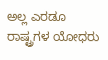ಅಲ್ಲ ಎರಡೂ ರಾಷ್ಟ್ರಗಳ ಯೋಧರು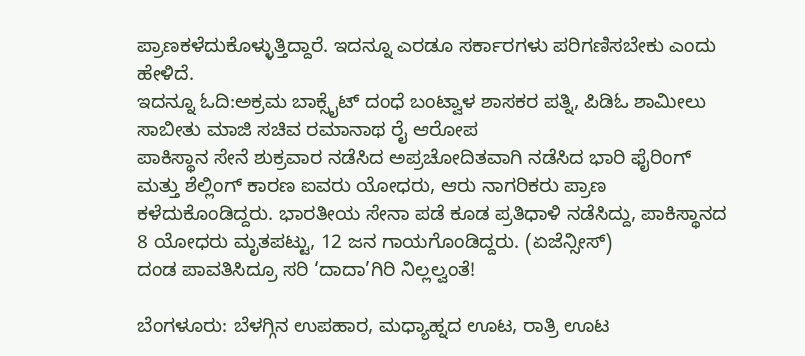ಪ್ರಾಣಕಳೆದುಕೊಳ್ಳುತ್ತಿದ್ದಾರೆ. ಇದನ್ನೂ ಎರಡೂ ಸರ್ಕಾರಗಳು ಪರಿಗಣಿಸಬೇಕು ಎಂದು ಹೇಳಿದೆ.
ಇದನ್ನೂ ಓದಿ:ಅಕ್ರಮ ಬಾಕ್ಸೈಟ್ ದಂಧೆ ಬಂಟ್ವಾಳ ಶಾಸಕರ ಪತ್ನಿ, ಪಿಡಿಓ ಶಾಮೀಲು ಸಾಬೀತು ಮಾಜಿ ಸಚಿವ ರಮಾನಾಥ ರೈ ಆರೋಪ
ಪಾಕಿಸ್ಥಾನ ಸೇನೆ ಶುಕ್ರವಾರ ನಡೆಸಿದ ಅಪ್ರಚೋದಿತವಾಗಿ ನಡೆಸಿದ ಭಾರಿ ಫೈರಿಂಗ್ ಮತ್ತು ಶೆಲ್ಲಿಂಗ್ ಕಾರಣ ಐವರು ಯೋಧರು, ಆರು ನಾಗರಿಕರು ಪ್ರಾಣ ಕಳೆದುಕೊಂಡಿದ್ದರು. ಭಾರತೀಯ ಸೇನಾ ಪಡೆ ಕೂಡ ಪ್ರತಿಧಾಳಿ ನಡೆಸಿದ್ದು, ಪಾಕಿಸ್ಥಾನದ 8 ಯೋಧರು ಮೃತಪಟ್ಟು, 12 ಜನ ಗಾಯಗೊಂಡಿದ್ದರು. (ಏಜೆನ್ಸೀಸ್)
ದಂಡ ಪಾವತಿಸಿದ್ರೂ ಸರಿ ‘ದಾದಾ’ಗಿರಿ ನಿಲ್ಲಲ್ವಂತೆ!

ಬೆಂಗಳೂರು: ಬೆಳಗ್ಗಿನ ಉಪಹಾರ, ಮಧ್ಯಾಹ್ನದ ಊಟ, ರಾತ್ರಿ ಊಟ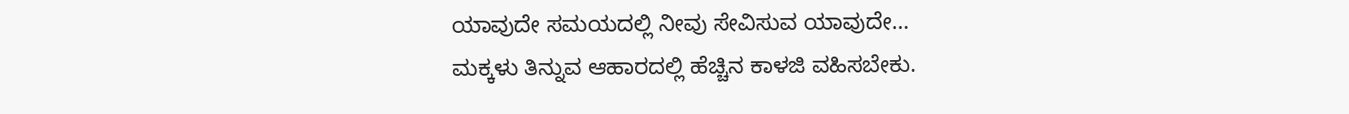ಯಾವುದೇ ಸಮಯದಲ್ಲಿ ನೀವು ಸೇವಿಸುವ ಯಾವುದೇ…
ಮಕ್ಕಳು ತಿನ್ನುವ ಆಹಾರದಲ್ಲಿ ಹೆಚ್ಚಿನ ಕಾಳಜಿ ವಹಿಸಬೇಕು.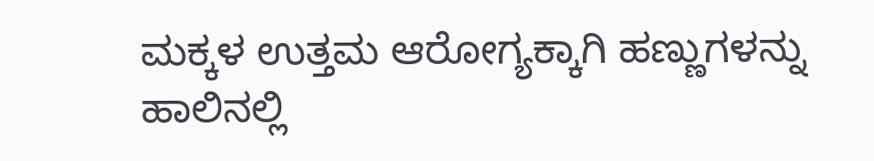ಮಕ್ಕಳ ಉತ್ತಮ ಆರೋಗ್ಯಕ್ಕಾಗಿ ಹಣ್ಣುಗಳನ್ನು ಹಾಲಿನಲ್ಲಿ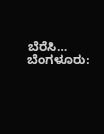ಬೆರೆಸಿ…
ಬೆಂಗಳೂರು: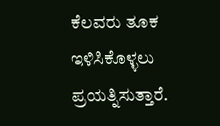ಕೆಲವರು ತೂಕ ಇಳಿಸಿಕೊಳ್ಳಲು ಪ್ರಯತ್ನಿಸುತ್ತಾರೆ.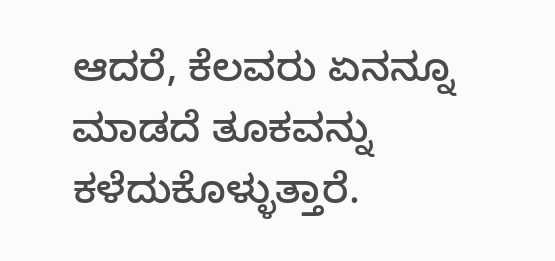ಆದರೆ, ಕೆಲವರು ಏನನ್ನೂ ಮಾಡದೆ ತೂಕವನ್ನು ಕಳೆದುಕೊಳ್ಳುತ್ತಾರೆ.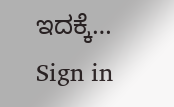ಇದಕ್ಕೆ…
Sign in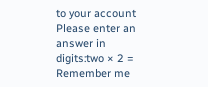to your account
Please enter an answer in digits:two × 2 =
Remember me